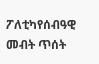ፖለቲካየሰብዓዊ መብት ጥሰት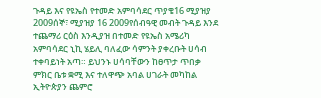ጉዳይ እና የዩኤስ የተመድ አምባሳደር ጥያቄ16 ሚያዝያ 2009ሰኞ፣ ሚያዝያ 16 2009የሰብዓዊ መብት ጉዳይ እንደ ተጨማሪ ርዕስ እንዲያዝ በተመድ የዩኤስ አሜሪካ አምባሳደር ኒኪ ሄይሊ ባለፈው ሳምንት ያቀረቡት ሀሳብ ተቀባይነት አጣ። ይህንኑ ሀሳባቸውን ከፀጥታ ጥበቃ ምክር ቤቱ ቋሚ እና ተለዋጭ አባል ሀገራት መካከል ኢትዮጵያን ጨምሮ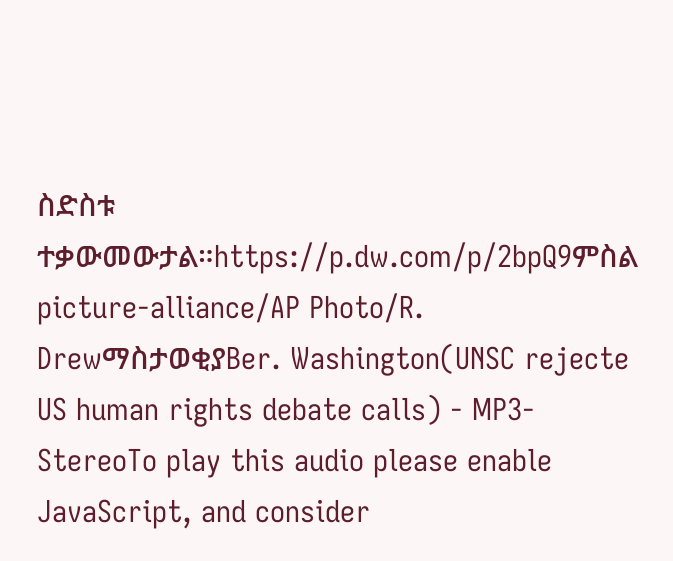ስድስቱ ተቃውመውታል።https://p.dw.com/p/2bpQ9ምስል picture-alliance/AP Photo/R. DrewማስታወቂያBer. Washington(UNSC rejecte US human rights debate calls) - MP3-StereoTo play this audio please enable JavaScript, and consider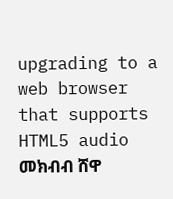upgrading to a web browser that supports HTML5 audio መክብብ ሸዋ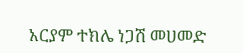አርያም ተክሌ ነጋሽ መሀመድ